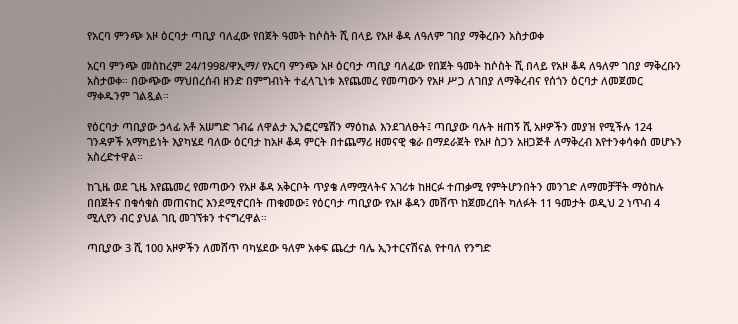የአርባ ምንጭ አዞ ዕርባታ ጣቢያ ባለፈው የበጀት ዓመት ከሶስት ሺ በላይ የአዞ ቆዳ ለዓለም ገበያ ማቅረቡን አስታወቀ

አርባ ምንጭ መስከረም 24/1998/ዋኢማ/ የአርባ ምንጭ አዞ ዕርባታ ጣቢያ ባለፈው የበጀት ዓመት ከሶስት ሺ በላይ የአዞ ቆዳ ለዓለም ገበያ ማቅረቡን አስታወቀ። በውጭው ማህበረሰብ ዘንድ በምግብነት ተፈላጊነቱ እየጨመረ የመጣውን የአዞ ሥጋ ለገበያ ለማቅረብና የሰጎን ዕርባታ ለመጀመር ማቀዱንም ገልጿል።

የዕርባታ ጣቢያው ኃላፊ አቶ አሠግድ ገብሬ ለዋልታ ኢንፎርሜሽን ማዕከል እንደገለፁት፤ ጣቢያው ባሉት ዘጠኝ ሺ አዞዎችን መያዝ የሚችሉ 124 ገንዳዎች አማካይነት እያካሄደ ባለው ዕርባታ ከአዞ ቆዳ ምርት በተጨማሪ ዘመናዊ ቄራ በማደራጀት የአዞ ስጋን አዘጋጅቶ ለማቅረብ እየተንቀሳቀሰ መሆኑን አስረድተዋል።

ከጊዜ ወደ ጊዜ እየጨመረ የመጣውን የአዞ ቆዳ አቅርቦት ጥያቄ ለማሟላትና አገሪቱ ከዘርፉ ተጠቃሚ የምትሆንበትን መንገድ ለማመቻቸት ማዕከሉ በበጀትና በቁሳቁስ መጠናከር እንደሚኖርበት ጠቁመው፤ የዕርባታ ጣቢያው የአዞ ቆዳን መሸጥ ከጀመረበት ካለፉት 11 ዓመታት ወዲህ 2 ነጥብ 4 ሚሊየን ብር ያህል ገቢ መገኘቱን ተናግረዋል።

ጣቢያው 3 ሺ 100 አዞዎችን ለመሸጥ ባካሄደው ዓለም አቀፍ ጨረታ ባሌ ኢንተርናሽናል የተባለ የንግድ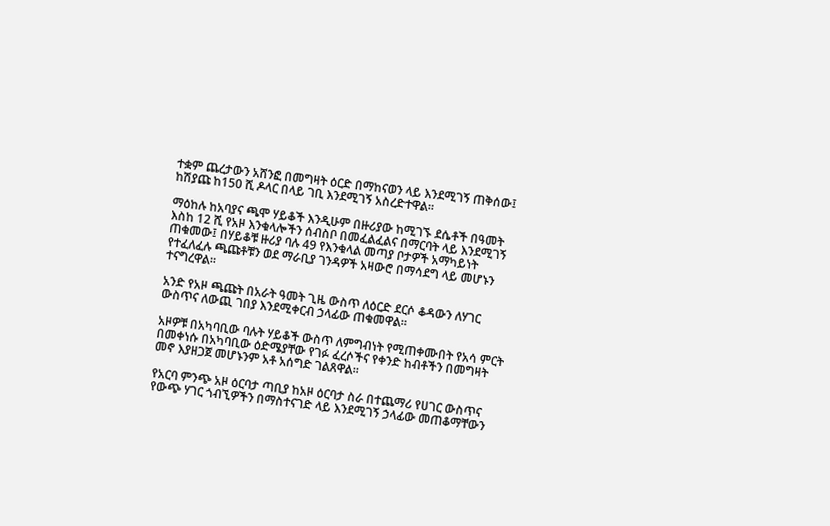ተቋም ጨረታውን አሸንፎ በመግዛት ዕርድ በማከናወን ላይ እንደሚገኝ ጠቅሰው፤ ከሽያጩ ከ150 ሺ ዶላር በላይ ገቢ እንደሚገኝ አስረድተዋል።

ማዕከሉ ከአባያና ጫሞ ሃይቆች እንዲሁም በዙሪያው ከሚገኙ ደሴቶች በዓመት እስከ 12 ሺ የአዞ እንቁላሎችን ሰብስቦ በመፈልፈልና በማርባት ላይ እንደሚገኝ ጠቁመው፤ በሃይቆቹ ዙሪያ ባሉ 49 የእንቁላል መጣያ ቦታዎች አማካይነት የተፈለፈሉ ጫጩቶቹን ወደ ማራቢያ ገንዳዎች አዛውሮ በማሳደግ ላይ መሆኑን ተናግረዋል።

አንድ የአዞ ጫጩት በአራት ዓመት ጊዜ ውስጥ ለዕርድ ደርሶ ቆዳውን ለሃገር ውስጥና ለውጪ ገበያ እንደሚቀርብ ኃላፊው ጠቁመዋል።

አዞዎቹ በአካባቢው ባሉት ሃይቆች ውስጥ ለምግብነት የሚጠቀሙበት የአሳ ምርት በመቀነሱ በአካባቢው ዕድሜያቸው የገፉ ፈረሶችና የቀንድ ከብቶችን በመግዛት መኖ እያዘጋጀ መሆኑንም አቶ አሰግድ ገልጸዋል።

የአርባ ምንጭ አዞ ዕርባታ ጣቢያ ከአዞ ዕርባታ ስራ በተጨማሪ የሀገር ውስጥና የውጭ ሃገር ጎብኚዎችን በማስተናገድ ላይ እንደሚገኝ ኃላፊው መጠቆማቸውን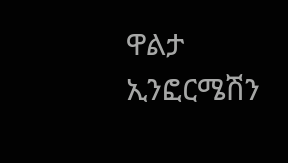ዋልታ ኢንፎርሜሽን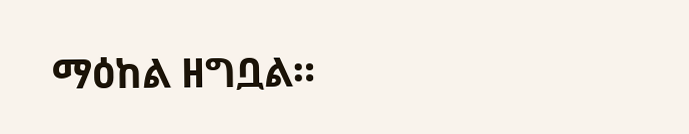ማዕከል ዘግቧል።